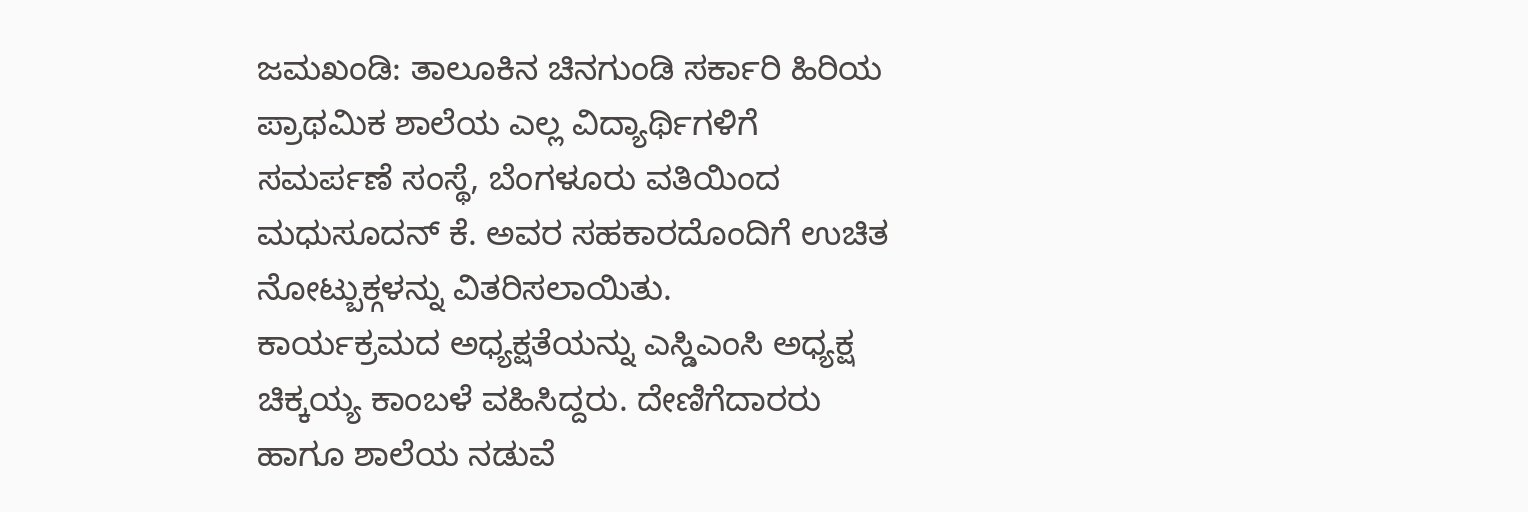ಜಮಖಂಡಿ: ತಾಲೂಕಿನ ಚಿನಗುಂಡಿ ಸರ್ಕಾರಿ ಹಿರಿಯ ಪ್ರಾಥಮಿಕ ಶಾಲೆಯ ಎಲ್ಲ ವಿದ್ಯಾರ್ಥಿಗಳಿಗೆ ಸಮರ್ಪಣೆ ಸಂಸ್ಥೆ, ಬೆಂಗಳೂರು ವತಿಯಿಂದ ಮಧುಸೂದನ್ ಕೆ. ಅವರ ಸಹಕಾರದೊಂದಿಗೆ ಉಚಿತ ನೋಟ್ಬುಕ್ಗಳನ್ನು ವಿತರಿಸಲಾಯಿತು.
ಕಾರ್ಯಕ್ರಮದ ಅಧ್ಯಕ್ಷತೆಯನ್ನು ಎಸ್ಡಿಎಂಸಿ ಅಧ್ಯಕ್ಷ ಚಿಕ್ಕಯ್ಯ ಕಾಂಬಳೆ ವಹಿಸಿದ್ದರು. ದೇಣಿಗೆದಾರರು ಹಾಗೂ ಶಾಲೆಯ ನಡುವೆ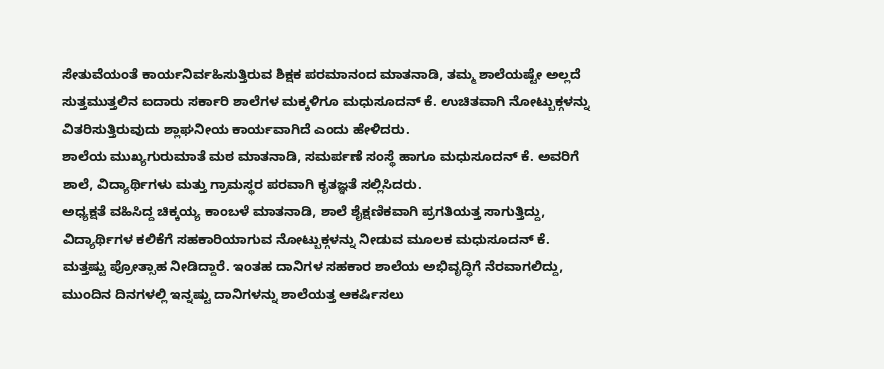ಸೇತುವೆಯಂತೆ ಕಾರ್ಯನಿರ್ವಹಿಸುತ್ತಿರುವ ಶಿಕ್ಷಕ ಪರಮಾನಂದ ಮಾತನಾಡಿ, ತಮ್ಮ ಶಾಲೆಯಷ್ಟೇ ಅಲ್ಲದೆ ಸುತ್ತಮುತ್ತಲಿನ ಐದಾರು ಸರ್ಕಾರಿ ಶಾಲೆಗಳ ಮಕ್ಕಳಿಗೂ ಮಧುಸೂದನ್ ಕೆ. ಉಚಿತವಾಗಿ ನೋಟ್ಬುಕ್ಗಳನ್ನು ವಿತರಿಸುತ್ತಿರುವುದು ಶ್ಲಾಘನೀಯ ಕಾರ್ಯವಾಗಿದೆ ಎಂದು ಹೇಳಿದರು.
ಶಾಲೆಯ ಮುಖ್ಯಗುರುಮಾತೆ ಮಠ ಮಾತನಾಡಿ, ಸಮರ್ಪಣೆ ಸಂಸ್ಥೆ ಹಾಗೂ ಮಧುಸೂದನ್ ಕೆ. ಅವರಿಗೆ ಶಾಲೆ, ವಿದ್ಯಾರ್ಥಿಗಳು ಮತ್ತು ಗ್ರಾಮಸ್ಥರ ಪರವಾಗಿ ಕೃತಜ್ಞತೆ ಸಲ್ಲಿಸಿದರು.
ಅಧ್ಯಕ್ಷತೆ ವಹಿಸಿದ್ದ ಚಿಕ್ಕಯ್ಯ ಕಾಂಬಳೆ ಮಾತನಾಡಿ, ಶಾಲೆ ಶೈಕ್ಷಣಿಕವಾಗಿ ಪ್ರಗತಿಯತ್ತ ಸಾಗುತ್ತಿದ್ದು, ವಿದ್ಯಾರ್ಥಿಗಳ ಕಲಿಕೆಗೆ ಸಹಕಾರಿಯಾಗುವ ನೋಟ್ಬುಕ್ಗಳನ್ನು ನೀಡುವ ಮೂಲಕ ಮಧುಸೂದನ್ ಕೆ. ಮತ್ತಷ್ಟು ಪ್ರೋತ್ಸಾಹ ನೀಡಿದ್ದಾರೆ. ಇಂತಹ ದಾನಿಗಳ ಸಹಕಾರ ಶಾಲೆಯ ಅಭಿವೃದ್ಧಿಗೆ ನೆರವಾಗಲಿದ್ದು, ಮುಂದಿನ ದಿನಗಳಲ್ಲಿ ಇನ್ನಷ್ಟು ದಾನಿಗಳನ್ನು ಶಾಲೆಯತ್ತ ಆಕರ್ಷಿಸಲು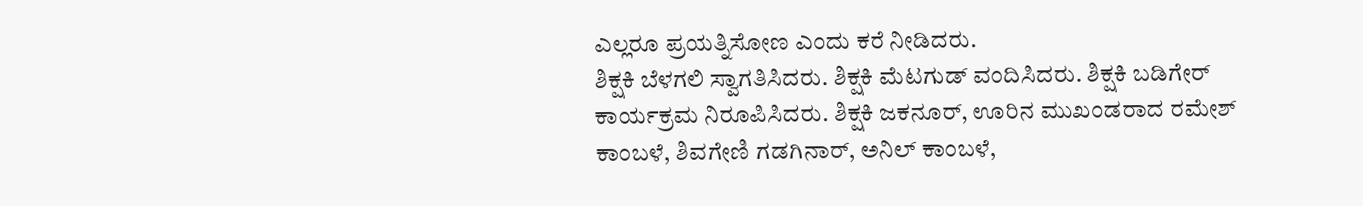ಎಲ್ಲರೂ ಪ್ರಯತ್ನಿಸೋಣ ಎಂದು ಕರೆ ನೀಡಿದರು.
ಶಿಕ್ಷಕಿ ಬೆಳಗಲಿ ಸ್ವಾಗತಿಸಿದರು. ಶಿಕ್ಷಕಿ ಮೆಟಗುಡ್ ವಂದಿಸಿದರು. ಶಿಕ್ಷಕಿ ಬಡಿಗೇರ್ ಕಾರ್ಯಕ್ರಮ ನಿರೂಪಿಸಿದರು. ಶಿಕ್ಷಕಿ ಜಕನೂರ್, ಊರಿನ ಮುಖಂಡರಾದ ರಮೇಶ್ ಕಾಂಬಳೆ, ಶಿವಗೇಣಿ ಗಡಗಿನಾರ್, ಅನಿಲ್ ಕಾಂಬಳೆ,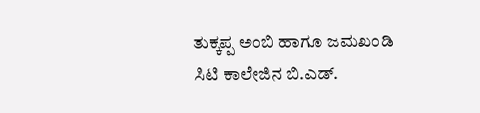ತುಕ್ಕಪ್ಪ ಅಂಬಿ ಹಾಗೂ ಜಮಖಂಡಿ ಸಿಟಿ ಕಾಲೇಜಿನ ಬಿ.ಎಡ್.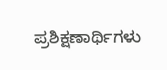ಪ್ರಶಿಕ್ಷಣಾರ್ಥಿಗಳು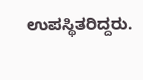ಉಪಸ್ಥಿತರಿದ್ದರು.